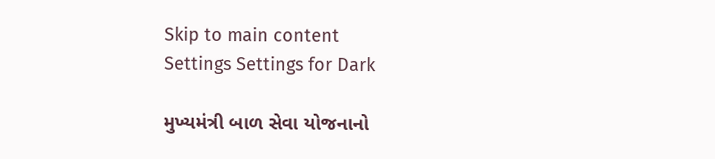Skip to main content
Settings Settings for Dark

મુખ્યમંત્રી બાળ સેવા યોજનાનો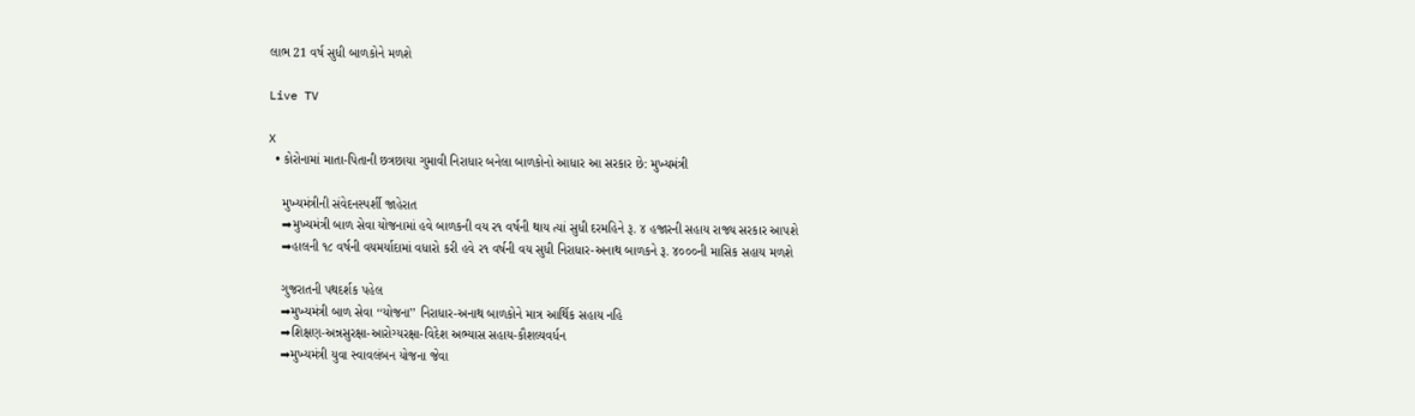લાભ 21 વર્ષ સુધી બાળકોને મળશે

Live TV

X
  • કોરોનામાં માતા-પિતાની છત્રછાયા ગુમાવી નિરાધાર બનેલા બાળકોનો આધાર આ સરકાર છે: મુખ્યમંત્રી

    મુખ્યમંત્રીની સંવેદનસ્પર્શી જાહેરાત
    ➡મુખ્યમંત્રી બાળ સેવા યોજનામાં હવે બાળકની વય ર૧ વર્ષની થાય ત્યાં સુધી દરમહિને રૂ. ૪ હજારની સહાય રાજ્ય સરકાર આપશે
    ➡હાલની ૧૮ વર્ષની વયમર્યાદામાં વધારો કરી હવે ર૧ વર્ષની વય સુધી નિરાધાર-અનાથ બાળકને રૂ. ૪૦૦૦ની માસિક સહાય મળશે

    ગુજરાતની પથદર્શક પહેલ
    ➡મુખ્યમંત્રી બાળ સેવા ‘‘યોજના’’ નિરાધાર-અનાથ બાળકોને માત્ર આર્થિક સહાય નહિ
    ➡શિક્ષણ-અન્નસુરક્ષા-આરોગ્યરક્ષા-વિદેશ અભ્યાસ સહાય-કૌશલ્યવર્ધન
    ➡મુખ્યમંત્રી યુવા સ્વાવલંબન યોજના જેવા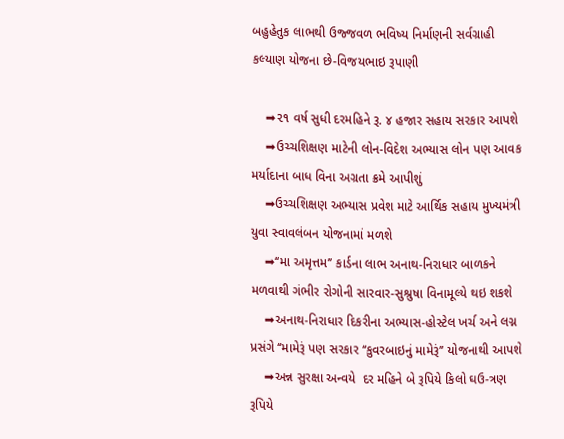બહુહેતુક લાભથી ઉજ્જવળ ભવિષ્ય નિર્માણની સર્વગ્રાહી કલ્યાણ યોજના છે-વિજયભાઇ રૂપાણી

    ➡૨૧ વર્ષ સુધી દરમહિને રૂ. ૪ હજાર સહાય સરકાર આપશે
    ➡ઉચ્ચશિક્ષણ માટેની લોન-વિદેશ અભ્યાસ લોન પણ આવક મર્યાદાના બાધ વિના અગ્રતા ક્રમે આપીશું
    ➡ઉચ્ચશિક્ષણ અભ્યાસ પ્રવેશ માટે આર્થિક સહાય મુખ્યમંત્રી યુવા સ્વાવલંબન યોજનામાં મળશે
    ➡‘‘મા અમૃત્તમ’’ કાર્ડના લાભ અનાથ-નિરાધાર બાળકને મળવાથી ગંભીર રોગોની સારવાર-સુશ્રુષા વિનામૂલ્યે થઇ શકશે
    ➡અનાથ-નિરાધાર દિકરીના અભ્યાસ-હોસ્ટેલ ખર્ચ અને લગ્ન પ્રસંગે ‘‘મામેરૂં પણ સરકાર ‘‘કુવરબાઇનું મામેરૂં’’ યોજનાથી આપશે
    ➡અન્ન સુરક્ષા અન્વયે  દર મહિને બે રૂપિયે કિલો ઘઉ-ત્રણ રૂપિયે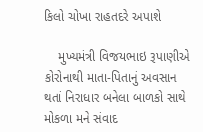કિલો ચોખા રાહતદરે અપાશે

    મુખ્યમંત્રી વિજયભાઇ રૂપાણીએ કોરોનાથી માતા-પિતાનું અવસાન થતાં નિરાધાર બનેલા બાળકો સાથે મોકળા મને સંવાદ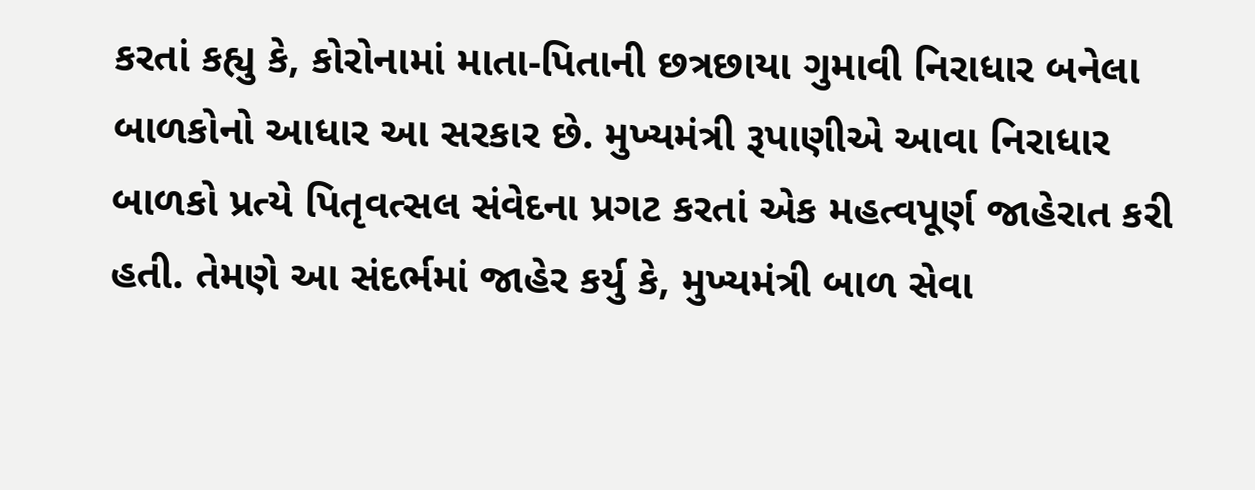કરતાં કહ્યુ કે, કોરોનામાં માતા-પિતાની છત્રછાયા ગુમાવી નિરાધાર બનેલા બાળકોનો આધાર આ સરકાર છે. મુખ્યમંત્રી રૂપાણીએ આવા નિરાધાર બાળકો પ્રત્યે પિતૃવત્સલ સંવેદના પ્રગટ કરતાં એક મહત્વપૂર્ણ જાહેરાત કરી હતી. તેમણે આ સંદર્ભમાં જાહેર કર્યુ કે, મુખ્યમંત્રી બાળ સેવા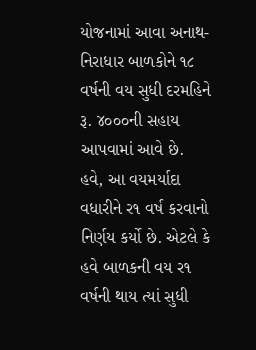યોજનામાં આવા અનાથ-નિરાધાર બાળકોને ૧૮ વર્ષની વય સુધી દરમહિને રૂ. ૪૦૦૦ની સહાય આપવામાં આવે છે. હવે, આ વયમર્યાદા વધારીને ર૧ વર્ષ કરવાનો નિર્ણય કર્યો છે. એટલે કે હવે બાળકની વય ર૧ વર્ષની થાય ત્યાં સુધી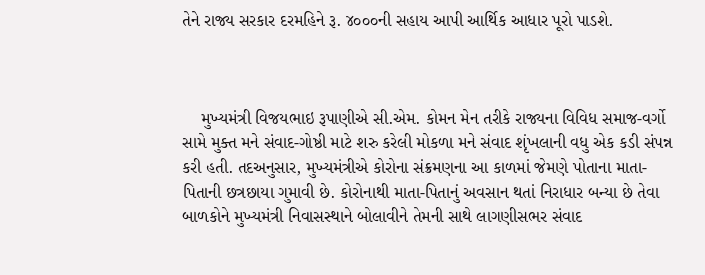તેને રાજ્ય સરકાર દરમહિને રૂ. ૪૦૦૦ની સહાય આપી આર્થિક આધાર પૂરો પાડશે.



    મુખ્યમંત્રી વિજયભાઇ રૂપાણીએ સી.એમ. કોમન મેન તરીકે રાજ્યના વિવિધ સમાજ-વર્ગો સામે મુક્ત મને સંવાદ-ગોષ્ઠી માટે શરુ કરેલી મોકળા મને સંવાદ શૃંખલાની વધુ એક કડી સંપન્ન કરી હતી. તદઅનુસાર, મુખ્યમંત્રીએ કોરોના સંક્રમણના આ કાળમાં જેમણે પોતાના માતા-પિતાની છત્રછાયા ગુમાવી છે. કોરોનાથી માતા-પિતાનું અવસાન થતાં નિરાધાર બન્યા છે તેવા બાળકોને મુખ્યમંત્રી નિવાસસ્થાને બોલાવીને તેમની સાથે લાગણીસભર સંવાદ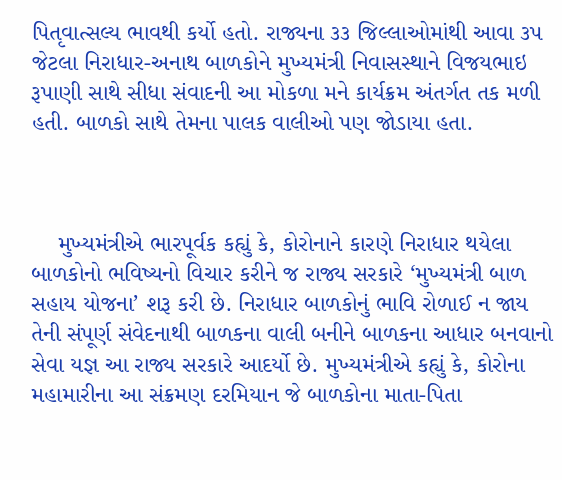પિતૃવાત્સલ્ય ભાવથી કર્યો હતો. રાજ્યના ૩૩ જિલ્લાઓમાંથી આવા ૩પ જેટલા નિરાધાર-અનાથ બાળકોને મુખ્યમંત્રી નિવાસસ્થાને વિજયભાઇ રૂપાણી સાથે સીધા સંવાદની આ મોકળા મને કાર્યક્રમ અંતર્ગત તક મળી હતી. બાળકો સાથે તેમના પાલક વાલીઓ પણ જોડાયા હતા.



    મુખ્યમંત્રીએ ભારપૂર્વક કહ્યું કે, કોરોનાને કારણે નિરાધાર થયેલા બાળકોનો ભવિષ્યનો વિચાર કરીને જ રાજ્ય સરકારે ‘મુખ્યમંત્રી બાળ સહાય યોજના’ શરૂ કરી છે. નિરાધાર બાળકોનું ભાવિ રોળાઈ ન જાય તેની સંપૂર્ણ સંવેદનાથી બાળકના વાલી બનીને બાળકના આધાર બનવાનો સેવા યજ્ઞ આ રાજ્ય સરકારે આદર્યો છે. મુખ્યમંત્રીએ કહ્યું કે, કોરોના મહામારીના આ સંક્રમણ દરમિયાન જે બાળકોના માતા-પિતા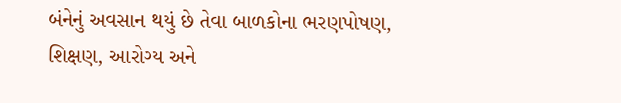બંનેનું અવસાન થયું છે તેવા બાળકોના ભરણપોષણ, શિક્ષણ, આરોગ્ય અને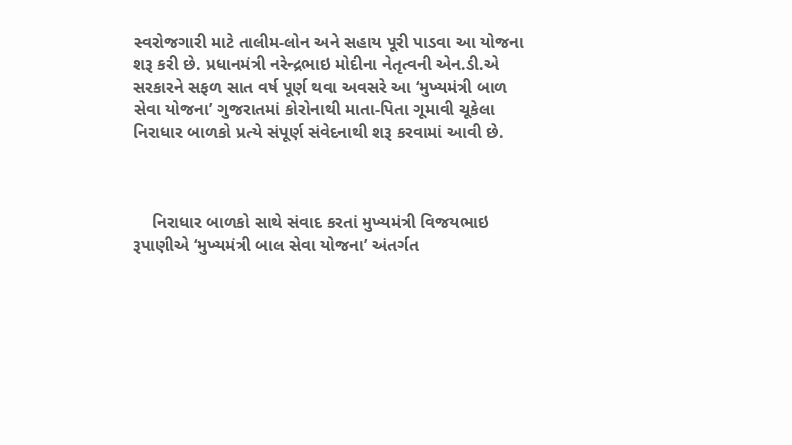સ્વરોજગારી માટે તાલીમ-લોન અને સહાય પૂરી પાડવા આ યોજના શરૂ કરી છે. પ્રધાનમંત્રી નરેન્દ્રભાઇ મોદીના નેતૃત્વની એન.ડી.એ સરકારને સફળ સાત વર્ષ પૂર્ણ થવા અવસરે આ ‘મુખ્યમંત્રી બાળ સેવા યોજના’ ગુજરાતમાં કોરોનાથી માતા-પિતા ગૂમાવી ચૂકેલા નિરાધાર બાળકો પ્રત્યે સંપૂર્ણ સંવેદનાથી શરૂ કરવામાં આવી છે.



    નિરાધાર બાળકો સાથે સંવાદ કરતાં મુખ્યમંત્રી વિજયભાઇ રૂપાણીએ ‘મુખ્યમંત્રી બાલ સેવા યોજના’ અંતર્ગત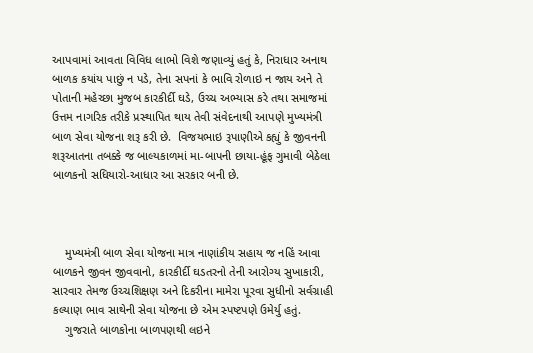આપવામાં આવતા વિવિધ લાભો વિશે જણાવ્યું હતું કે, નિરાધાર અનાથ બાળક કયાંય પાછું ન પડે, તેના સપનાં કે ભાવિ રોળાઇ ન જાય અને તે પોતાની મહેચ્છા મુજબ કારકીર્દી ઘડે, ઉચ્ચ અભ્યાસ કરે તથા સમાજમાં ઉત્તમ નાગરિક તરીકે પ્રસ્થાપિત થાય તેવી સંવેદનાથી આપણે મુખ્યમંત્રી બાળ સેવા યોજના શરૂ કરી છે.  વિજયભાઇ રૂપાણીએ કહ્યું કે જીવનની શરૂઆતના તબક્કે જ બાલ્યકાળમાં મા-બાપની છાયા-હૂંફ ગુમાવી બેઠેલા બાળકનો સધિયારો-આધાર આ સરકાર બની છે.



    મુખ્યમંત્રી બાળ સેવા યોજના માત્ર નાણાંકીય સહાય જ નહિં આવા બાળકને જીવન જીવવાનો, કારકીર્દી ઘડતરનો તેની આરોગ્ય સુખાકારી, સારવાર તેમજ ઉચ્ચશિક્ષણ અને દિકરીના મામેરા પૂરવા સુધીનો સર્વગ્રાહી કલ્યાણ ભાવ સાથેની સેવા યોજના છે એમ સ્પષ્ટપણે ઉમેર્યુ હતું.
    ગુજરાતે બાળકોના બાળપણથી લઇને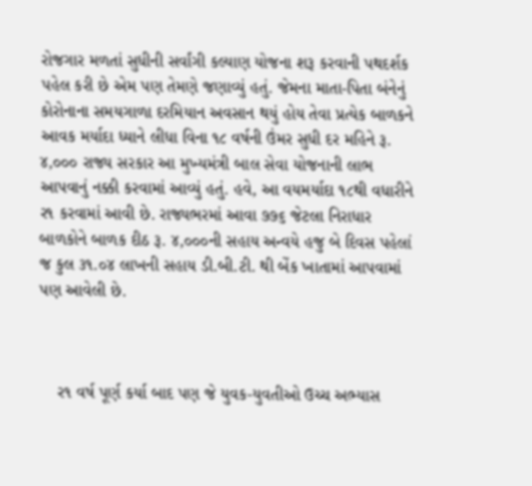રોજગાર મળતાં સુધીની સર્વાંગી કલ્યાણ યોજના શરૂ કરવાની પથદર્શક પહેલ કરી છે એમ પણ તેમણે જણાવ્યું હતું. જેમના માતા-પિતા બંનેનું કોરોનાના સમયગાળા દરમિયાન અવસાન થયું હોય તેવા પ્રત્યેક બાળકને આવક મર્યાદા ધ્યાને લીધા વિના ૧૮ વર્ષની ઉંમર સુધી દર મહિને રૂ. ૪,૦૦૦ રાજ્ય સરકાર આ મુખ્યમંત્રી બાલ સેવા યોજનાની લાભ આપવાનું નક્કી કરવામાં આવ્યું હતું. હવે, આ વયમર્યાદા ૧૮થી વધારીને ર૧ કરવામાં આવી છે. રાજ્યભરમાં આવા ૭૭૬ જેટલા નિરાધાર બાળકોને બાળક દીઠ રૂ. ૪,૦૦૦ની સહાય અન્વયે હજુ બે દિવસ પહેલાં જ કુલ ૩૧.૦૪ લાખની સહાય ડી.બી.ટી. થી બેંક ખાતામાં આપવામાં પણ આવેલી છે.



    ર૧ વર્ષ પૂર્ણ કર્યા બાદ પણ જે યુવક-યુવતીઓ ઉચ્ચ અભ્યાસ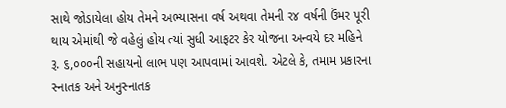સાથે જોડાયેલા હોય તેમને અભ્યાસના વર્ષ અથવા તેમની ર૪ વર્ષની ઉંમર પૂરી થાય એમાંથી જે વહેલું હોય ત્યાં સુધી આફટર કેર યોજના અન્વયે દર મહિને રૂ. ૬,૦૦૦ની સહાયનો લાભ પણ આપવામાં આવશે. એટલે કે, તમામ પ્રકારના સ્નાતક અને અનુસ્નાતક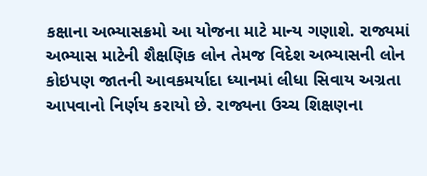કક્ષાના અભ્યાસક્રમો આ યોજના માટે માન્ય ગણાશે. રાજ્યમાં અભ્યાસ માટેની શૈક્ષણિક લોન તેમજ વિદેશ અભ્યાસની લોન કોઇપણ જાતની આવકમર્યાદા ધ્યાનમાં લીધા સિવાય અગ્રતા આપવાનો નિર્ણય કરાયો છે. રાજ્યના ઉચ્ચ શિક્ષણના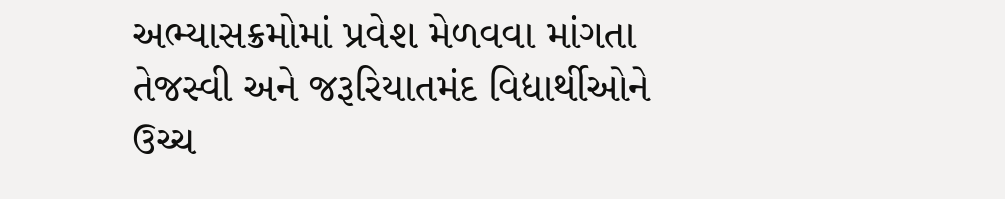અભ્યાસક્રમોમાં પ્રવેશ મેળવવા માંગતા તેજસ્વી અને જરૂરિયાતમંદ વિદ્યાર્થીઓને ઉચ્ચ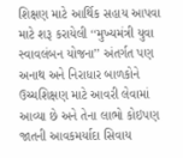શિક્ષણ માટે આર્થિક સહાય આપવા માટે શરૂ કરાયેલી ‘‘મુખ્યમંત્રી યુવા સ્વાવલંબન યોજના’’ અંતર્ગત પણ અનાથ અને નિરાધાર બાળકોને ઉચ્ચશિક્ષણ માટે આવરી લેવામાં આવ્યા છે અને તેના લાભો કોઇપણ જાતની આવકમર્યાદા સિવાય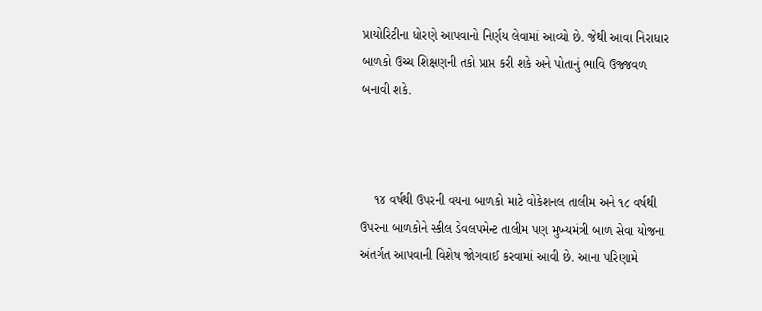પ્રાયોરિટીના ધોરણે આપવાનો નિર્ણય લેવામાં આવ્યો છે. જેથી આવા નિરાધાર બાળકો ઉચ્ચ શિક્ષણની તકો પ્રાપ્ત કરી શકે અને પોતાનું ભાવિ ઉજ્જવળ બનાવી શકે.



    ૧૪ વર્ષથી ઉપરની વયના બાળકો માટે વોકેશનલ તાલીમ અને ૧૮ વર્ષથી ઉપરના બાળકોને સ્કીલ ડેવલપમેન્ટ તાલીમ પણ મુખ્યમંત્રી બાળ સેવા યોજના અંતર્ગત આપવાની વિશેષ જોગવાઈ કરવામાં આવી છે. આના પરિણામે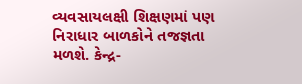વ્યવસાયલક્ષી શિક્ષણમાં પણ નિરાધાર બાળકોને તજજ્ઞતા મળશે. કેન્દ્ર-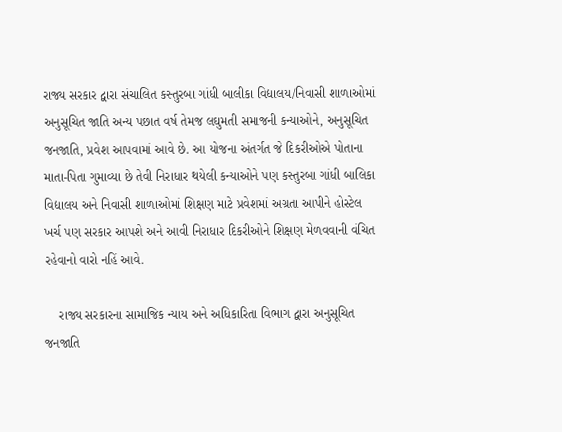રાજ્ય સરકાર દ્વારા સંચાલિત કસ્તુરબા ગાંધી બાલીકા વિદ્યાલય/નિવાસી શાળાઓમાં અનુસૂચિત જાતિ અન્ય પછાત વર્ષ તેમજ લઘુમતી સમાજની કન્યાઓને, અનુસૂચિત જનજાતિ, પ્રવેશ આપવામાં આવે છે. આ યોજના અંતર્ગત જે દિકરીઓએ પોતાના માતા-પિતા ગુમાવ્યા છે તેવી નિરાધાર થયેલી કન્યાઓને પણ કસ્તુરબા ગાંધી બાલિકા વિદ્યાલય અને નિવાસી શાળાઓમાં શિક્ષણ માટે પ્રવેશમાં અગ્રતા આપીને હોસ્ટેલ ખર્ચ પણ સરકાર આપશે અને આવી નિરાધાર દિકરીઓને શિક્ષણ મેળવવાની વંચિત રહેવાનો વારો નહિં આવે.

    રાજ્ય સરકારના સામાજિક ન્યાય અને અધિકારિતા વિભાગ દ્વારા અનુસૂચિત જનજાતિ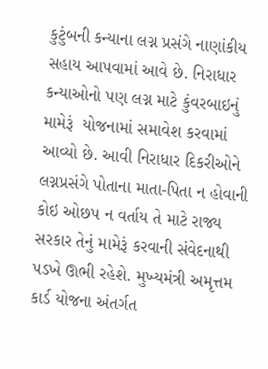કુટુંબની કન્યાના લગ્ન પ્રસંગે નાણાંકીય સહાય આપવામાં આવે છે. નિરાધાર કન્યાઓનો પણ લગ્ન માટે કુંવરબાઇનું મામેરૂં  યોજનામાં સમાવેશ કરવામાં આવ્યો છે. આવી નિરાધાર દિકરીઓને લગ્નપ્રસંગે પોતાના માતા-પિતા ન હોવાની કોઇ ઓછપ ન વર્તાય તે માટે રાજ્ય સરકાર તેનું મામેરૂં કરવાની સંવેદનાથી પડખે ઊભી રહેશે. મુખ્યમંત્રી અમૃત્તમ કાર્ડ યોજના અંતર્ગત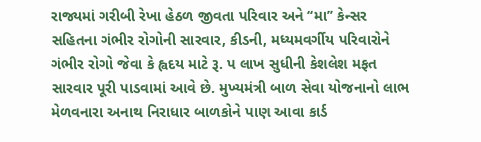રાજ્યમાં ગરીબી રેખા હેઠળ જીવતા પરિવાર અને ‘‘મા’’ કેન્સર સહિતના ગંભીર રોગોની સારવાર, કીડની, મધ્યમવર્ગીય પરિવારોને ગંભીર રોગો જેવા કે હ્વદય માટે રૂ. પ લાખ સુધીની કેશલેશ મફત સારવાર પૂરી પાડવામાં આવે છે. મુખ્યમંત્રી બાળ સેવા યોજનાનો લાભ મેળવનારા અનાથ નિરાધાર બાળકોને પાણ આવા કાર્ડ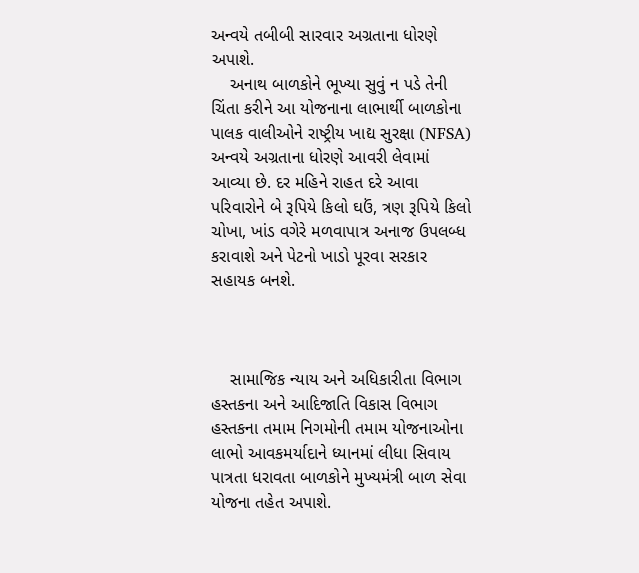અન્વયે તબીબી સારવાર અગ્રતાના ધોરણે અપાશે.
    અનાથ બાળકોને ભૂખ્યા સુવું ન પડે તેની ચિંતા કરીને આ યોજનાના લાભાર્થી બાળકોના પાલક વાલીઓને રાષ્ટ્રીય ખાદ્ય સુરક્ષા (NFSA) અન્વયે અગ્રતાના ધોરણે આવરી લેવામાં આવ્યા છે. દર મહિને રાહત દરે આવા પરિવારોને બે રૂપિયે કિલો ઘઉં, ત્રણ રૂપિયે કિલો ચોખા, ખાંડ વગેરે મળવાપાત્ર અનાજ ઉપલબ્ધ કરાવાશે અને પેટનો ખાડો પૂરવા સરકાર સહાયક બનશે.



    સામાજિક ન્યાય અને અધિકારીતા વિભાગ હસ્તકના અને આદિજાતિ વિકાસ વિભાગ હસ્તકના તમામ નિગમોની તમામ યોજનાઓના લાભો આવકમર્યાદાને ધ્યાનમાં લીધા સિવાય પાત્રતા ધરાવતા બાળકોને મુખ્યમંત્રી બાળ સેવા યોજના તહેત અપાશે.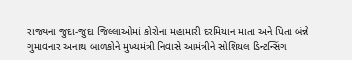રાજ્યના જુદા-જુદા જિલ્લાઓમાં કોરોના મહામારી દરમિયાન માતા અને પિતા બંન્ને ગુમાવનાર અનાથ બાળકોને મુખ્યમંત્રી નિવાસે આમંત્રીને સોશિયલ ડિન્ટન્સિંગ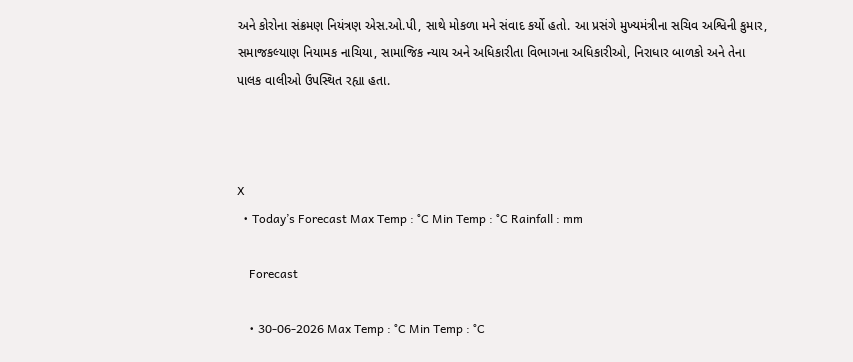અને કોરોના સંક્રમણ નિયંત્રણ એસ.ઓ.પી, સાથે મોકળા મને સંવાદ કર્યો હતો. આ પ્રસંગે મુખ્યમંત્રીના સચિવ અશ્વિની કુમાર, સમાજકલ્યાણ નિયામક નાચિયા, સામાજિક ન્યાય અને અધિકારીતા વિભાગના અધિકારીઓ, નિરાધાર બાળકો અને તેના પાલક વાલીઓ ઉપસ્થિત રહ્યા હતા.



X
  • Today’s Forecast Max Temp : °C Min Temp : °C Rainfall : mm

    Forecast

    • 30-06-2026 Max Temp : °C Min Temp : °C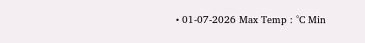• 01-07-2026 Max Temp : °C Min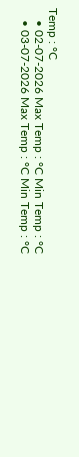Temp : °C
    • 02-07-2026 Max Temp : °C Min Temp : °C
    • 03-07-2026 Max Temp : °C Min Temp : °C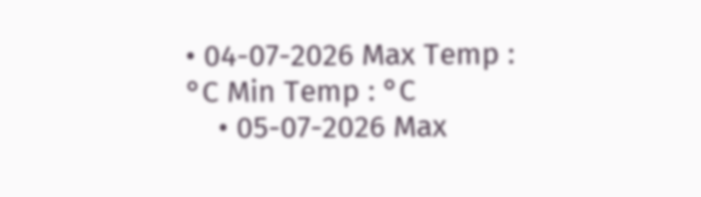• 04-07-2026 Max Temp : °C Min Temp : °C
    • 05-07-2026 Max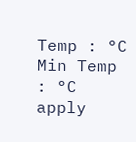Temp : °C Min Temp : °C
apply